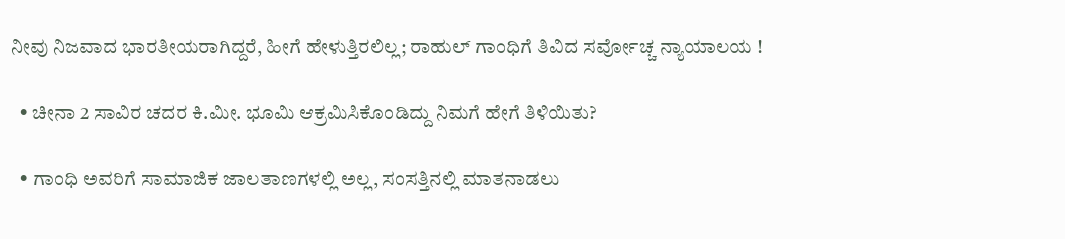ನೀವು ನಿಜವಾದ ಭಾರತೀಯರಾಗಿದ್ದರೆ, ಹೀಗೆ ಹೇಳುತ್ತಿರಲಿಲ್ಲ; ರಾಹುಲ್ ಗಾಂಧಿಗೆ ತಿವಿದ ಸರ್ವೋಚ್ಚ ನ್ಯಾಯಾಲಯ !

  • ಚೀನಾ 2 ಸಾವಿರ ಚದರ ಕಿ.ಮೀ. ಭೂಮಿ ಆಕ್ರಮಿಸಿಕೊಂಡಿದ್ದು ನಿಮಗೆ ಹೇಗೆ ತಿಳಿಯಿತು?

  • ಗಾಂಧಿ ಅವರಿಗೆ ಸಾಮಾಜಿಕ ಜಾಲತಾಣಗಳಲ್ಲಿ ಅಲ್ಲ, ಸಂಸತ್ತಿನಲ್ಲಿ ಮಾತನಾಡಲು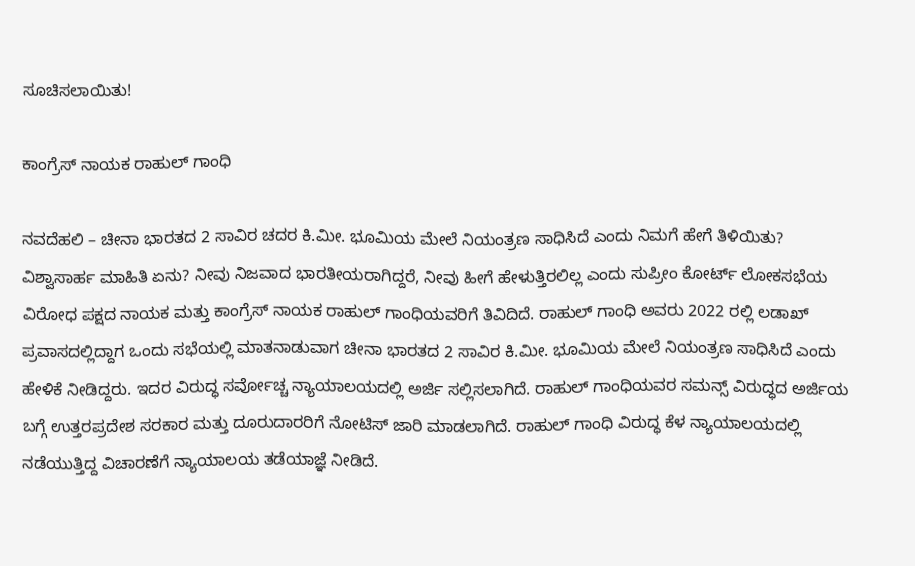ಸೂಚಿಸಲಾಯಿತು!

ಕಾಂಗ್ರೆಸ್ ನಾಯಕ ರಾಹುಲ್ ಗಾಂಧಿ

ನವದೆಹಲಿ – ಚೀನಾ ಭಾರತದ 2 ಸಾವಿರ ಚದರ ಕಿ.ಮೀ. ಭೂಮಿಯ ಮೇಲೆ ನಿಯಂತ್ರಣ ಸಾಧಿಸಿದೆ ಎಂದು ನಿಮಗೆ ಹೇಗೆ ತಿಳಿಯಿತು? ವಿಶ್ವಾಸಾರ್ಹ ಮಾಹಿತಿ ಏನು? ನೀವು ನಿಜವಾದ ಭಾರತೀಯರಾಗಿದ್ದರೆ, ನೀವು ಹೀಗೆ ಹೇಳುತ್ತಿರಲಿಲ್ಲ ಎಂದು ಸುಪ್ರೀಂ ಕೋರ್ಟ್ ಲೋಕಸಭೆಯ ವಿರೋಧ ಪಕ್ಷದ ನಾಯಕ ಮತ್ತು ಕಾಂಗ್ರೆಸ್ ನಾಯಕ ರಾಹುಲ್ ಗಾಂಧಿಯವರಿಗೆ ತಿವಿದಿದೆ. ರಾಹುಲ್ ಗಾಂಧಿ ಅವರು 2022 ರಲ್ಲಿ ಲಡಾಖ್ ಪ್ರವಾಸದಲ್ಲಿದ್ದಾಗ ಒಂದು ಸಭೆಯಲ್ಲಿ ಮಾತನಾಡುವಾಗ ಚೀನಾ ಭಾರತದ 2 ಸಾವಿರ ಕಿ.ಮೀ. ಭೂಮಿಯ ಮೇಲೆ ನಿಯಂತ್ರಣ ಸಾಧಿಸಿದೆ ಎಂದು ಹೇಳಿಕೆ ನೀಡಿದ್ದರು. ಇದರ ವಿರುದ್ಧ ಸರ್ವೋಚ್ಚ ನ್ಯಾಯಾಲಯದಲ್ಲಿ ಅರ್ಜಿ ಸಲ್ಲಿಸಲಾಗಿದೆ. ರಾಹುಲ್ ಗಾಂಧಿಯವರ ಸಮನ್ಸ್‌ ವಿರುದ್ಧದ ಅರ್ಜಿಯ ಬಗ್ಗೆ ಉತ್ತರಪ್ರದೇಶ ಸರಕಾರ ಮತ್ತು ದೂರುದಾರರಿಗೆ ನೋಟಿಸ್ ಜಾರಿ ಮಾಡಲಾಗಿದೆ. ರಾಹುಲ್ ಗಾಂಧಿ ವಿರುದ್ಧ ಕೆಳ ನ್ಯಾಯಾಲಯದಲ್ಲಿ ನಡೆಯುತ್ತಿದ್ದ ವಿಚಾರಣೆಗೆ ನ್ಯಾಯಾಲಯ ತಡೆಯಾಜ್ಞೆ ನೀಡಿದೆ.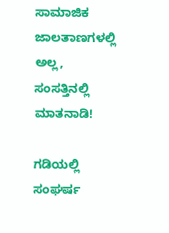ಸಾಮಾಜಿಕ ಜಾಲತಾಣಗಳಲ್ಲಿ ಅಲ್ಲ, ಸಂಸತ್ತಿನಲ್ಲಿ ಮಾತನಾಡಿ!

ಗಡಿಯಲ್ಲಿ ಸಂಘರ್ಷ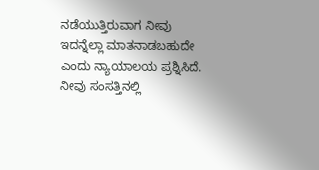ನಡೆಯುತ್ತಿರುವಾಗ ನೀವು ಇದನ್ನೆಲ್ಲಾ ಮಾತನಾಡಬಹುದೇ ಎಂದು ನ್ಯಾಯಾಲಯ ಪ್ರಶ್ನಿಸಿದೆ. ನೀವು ಸಂಸತ್ತಿನಲ್ಲಿ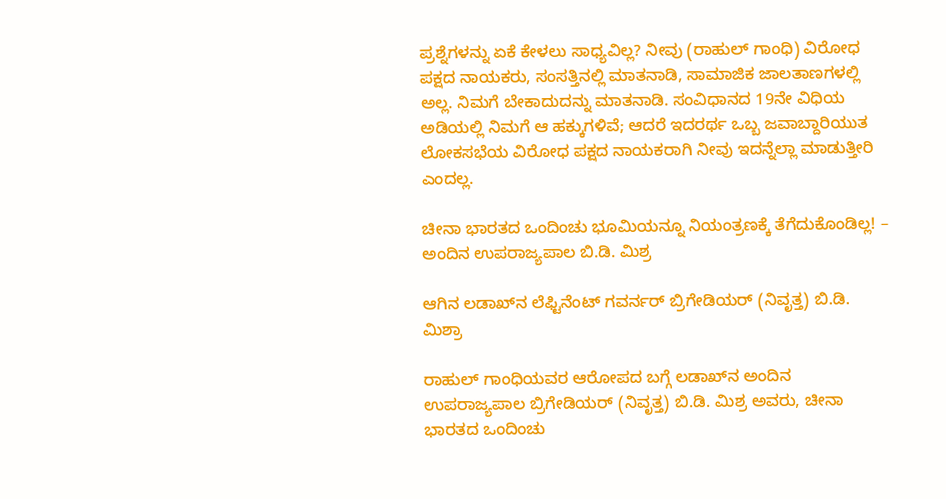ಪ್ರಶ್ನೆಗಳನ್ನು ಏಕೆ ಕೇಳಲು ಸಾಧ್ಯವಿಲ್ಲ? ನೀವು (ರಾಹುಲ್ ಗಾಂಧಿ) ವಿರೋಧ ಪಕ್ಷದ ನಾಯಕರು, ಸಂಸತ್ತಿನಲ್ಲಿ ಮಾತನಾಡಿ, ಸಾಮಾಜಿಕ ಜಾಲತಾಣಗಳಲ್ಲಿ ಅಲ್ಲ. ನಿಮಗೆ ಬೇಕಾದುದನ್ನು ಮಾತನಾಡಿ. ಸಂವಿಧಾನದ 19ನೇ ವಿಧಿಯ ಅಡಿಯಲ್ಲಿ ನಿಮಗೆ ಆ ಹಕ್ಕುಗಳಿವೆ; ಆದರೆ ಇದರರ್ಥ ಒಬ್ಬ ಜವಾಬ್ದಾರಿಯುತ ಲೋಕಸಭೆಯ ವಿರೋಧ ಪಕ್ಷದ ನಾಯಕರಾಗಿ ನೀವು ಇದನ್ನೆಲ್ಲಾ ಮಾಡುತ್ತೀರಿ ಎಂದಲ್ಲ.

ಚೀನಾ ಭಾರತದ ಒಂದಿಂಚು ಭೂಮಿಯನ್ನೂ ನಿಯಂತ್ರಣಕ್ಕೆ ತೆಗೆದುಕೊಂಡಿಲ್ಲ! – ಅಂದಿನ ಉಪರಾಜ್ಯಪಾಲ ಬಿ.ಡಿ. ಮಿಶ್ರ

ಆಗಿನ ಲಡಾಖ್‌ನ ಲೆಫ್ಟಿನೆಂಟ್ ಗವರ್ನರ್ ಬ್ರಿಗೇಡಿಯರ್ (ನಿವೃತ್ತ) ಬಿ.ಡಿ. ಮಿಶ್ರಾ

ರಾಹುಲ್ ಗಾಂಧಿಯವರ ಆರೋಪದ ಬಗ್ಗೆ ಲಡಾಖ್‌ನ ಅಂದಿನ ಉಪರಾಜ್ಯಪಾಲ ಬ್ರಿಗೇಡಿಯರ್ (ನಿವೃತ್ತ) ಬಿ.ಡಿ. ಮಿಶ್ರ ಅವರು, ಚೀನಾ ಭಾರತದ ಒಂದಿಂಚು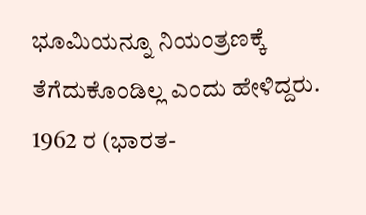ಭೂಮಿಯನ್ನೂ ನಿಯಂತ್ರಣಕ್ಕೆ ತೆಗೆದುಕೊಂಡಿಲ್ಲ ಎಂದು ಹೇಳಿದ್ದರು. 1962 ರ (ಭಾರತ-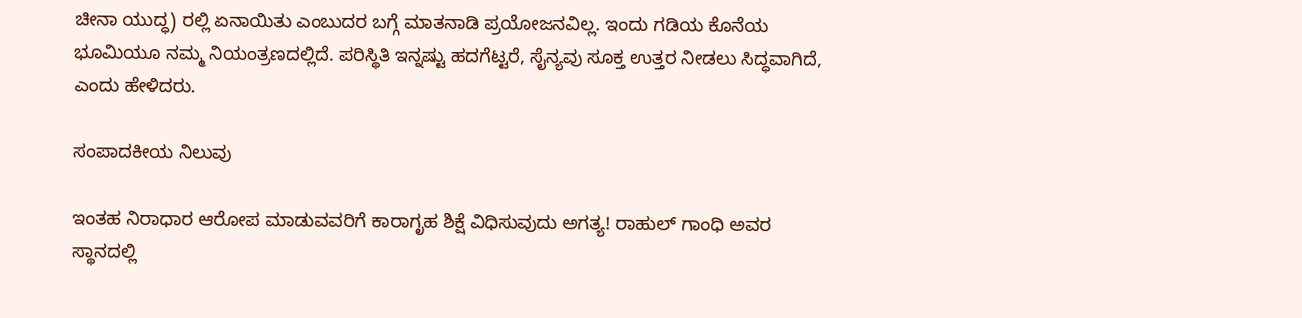ಚೀನಾ ಯುದ್ಧ) ರಲ್ಲಿ ಏನಾಯಿತು ಎಂಬುದರ ಬಗ್ಗೆ ಮಾತನಾಡಿ ಪ್ರಯೋಜನವಿಲ್ಲ. ಇಂದು ಗಡಿಯ ಕೊನೆಯ ಭೂಮಿಯೂ ನಮ್ಮ ನಿಯಂತ್ರಣದಲ್ಲಿದೆ. ಪರಿಸ್ಥಿತಿ ಇನ್ನಷ್ಟು ಹದಗೆಟ್ಟರೆ, ಸೈನ್ಯವು ಸೂಕ್ತ ಉತ್ತರ ನೀಡಲು ಸಿದ್ಧವಾಗಿದೆ, ಎಂದು ಹೇಳಿದರು.

ಸಂಪಾದಕೀಯ ನಿಲುವು

ಇಂತಹ ನಿರಾಧಾರ ಆರೋಪ ಮಾಡುವವರಿಗೆ ಕಾರಾಗೃಹ ಶಿಕ್ಷೆ ವಿಧಿಸುವುದು ಅಗತ್ಯ! ರಾಹುಲ್ ಗಾಂಧಿ ಅವರ ಸ್ಥಾನದಲ್ಲಿ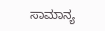ಸಾಮಾನ್ಯ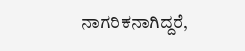ನಾಗರಿಕನಾಗಿದ್ದರೆ,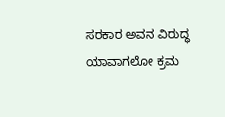ಸರಕಾರ ಅವನ ವಿರುದ್ಧ ಯಾವಾಗಲೋ ಕ್ರಮ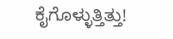ಕೈಗೊಳ್ಳುತ್ತಿತ್ತು!